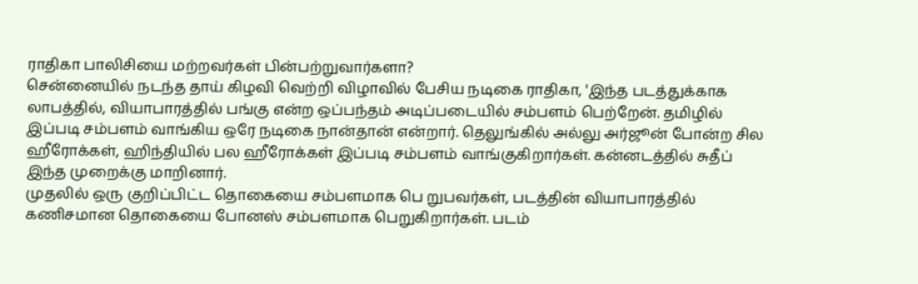ராதிகா பாலிசியை மற்றவர்கள் பின்பற்றுவார்களா?
சென்னையில் நடந்த தாய் கிழவி வெற்றி விழாவில் பேசிய நடிகை ராதிகா, 'இந்த படத்துக்காக லாபத்தில், வியாபாரத்தில் பங்கு என்ற ஒப்பந்தம் அடிப்படையில் சம்பளம் பெற்றேன். தமிழில் இப்படி சம்பளம் வாங்கிய ஒரே நடிகை நான்தான் என்றார். தெலுங்கில் அல்லு அர்ஜூன் போன்ற சில ஹீரோக்கள், ஹிந்தியில் பல ஹீரோக்கள் இப்படி சம்பளம் வாங்குகிறார்கள். கன்னடத்தில் சுதீப் இந்த முறைக்கு மாறினார்.
முதலில் ஒரு குறிப்பிட்ட தொகையை சம்பளமாக பெ றுபவர்கள், படத்தின் வியாபாரத்தில் கணிசமான தொகையை போனஸ் சம்பளமாக பெறுகிறார்கள். படம்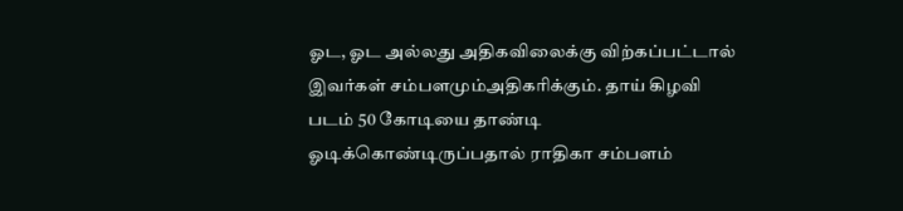ஓட, ஓட அல்லது அதிகவிலைக்கு விற்கப்பட்டால் இவர்கள் சம்பளமும்அதிகரிக்கும். தாய் கிழவி படம் 50 கோடியை தாண்டி ஓடிக்கொண்டிருப்பதால் ராதிகா சம்பளம்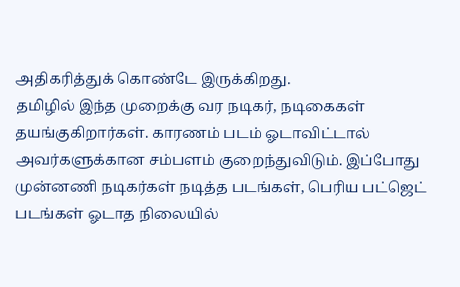அதிகரித்துக் கொண்டே இருக்கிறது.
தமிழில் இந்த முறைக்கு வர நடிகர், நடிகைகள் தயங்குகிறார்கள். காரணம் படம் ஓடாவிட்டால் அவர்களுக்கான சம்பளம் குறைந்துவிடும். இப்போது முன்னணி நடிகர்கள் நடித்த படங்கள், பெரிய பட்ஜெட் படங்கள் ஓடாத நிலையில்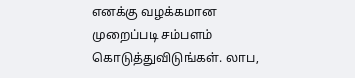எனக்கு வழக்கமான முறைப்படி சம்பளம் கொடுத்துவிடுங்கள். லாப,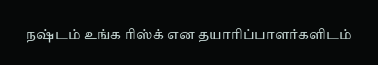நஷ்டம் உங்க ரிஸ்க் என தயாரிப்பாளர்களிடம்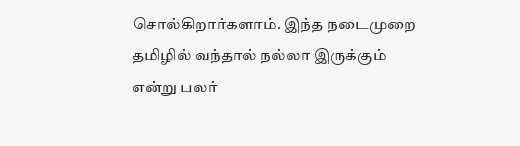சொல்கிறார்களாம். இந்த நடைமுறை தமிழில் வந்தால் நல்லா இருக்கும் என்று பலர்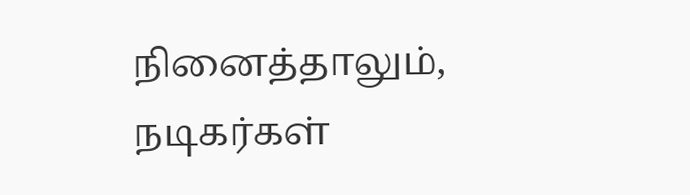நினைத்தாலும், நடிகர்கள்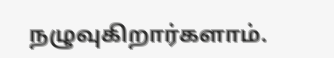நழுவுகிறார்களாம்.